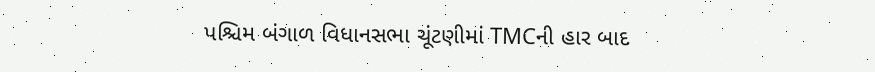પશ્ચિમ બંગાળ વિધાનસભા ચૂંટણીમાં TMCની હાર બાદ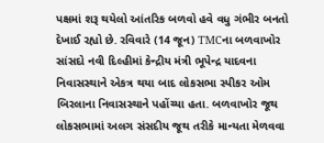પક્ષમાં શરૂ થયેલો આંતરિક બળવો હવે વધુ ગંભીર બનતો દેખાઈ રહ્યો છે. રવિવારે (14 જૂન) TMCના બળવાખોર સાંસદો નવી દિલ્હીમાં કેન્દ્રીય મંત્રી ભૂપેન્દ્ર યાદવના નિવાસસ્થાને એકત્ર થયા બાદ લોકસભા સ્પીકર ઓમ બિરલાના નિવાસસ્થાને પહોંચ્યા હતા. બળવાખોર જૂથ લોકસભામાં અલગ સંસદીય જૂથ તરીકે માન્યતા મેળવવા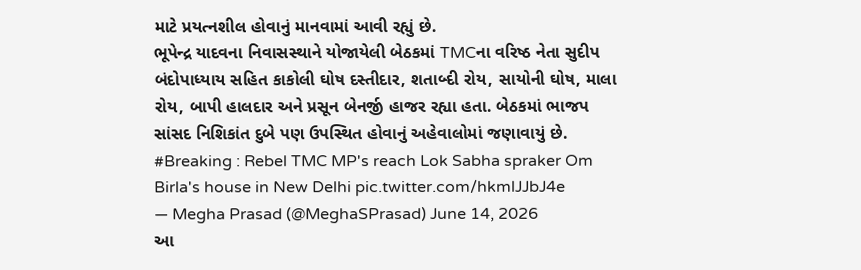માટે પ્રયત્નશીલ હોવાનું માનવામાં આવી રહ્યું છે.
ભૂપેન્દ્ર યાદવના નિવાસસ્થાને યોજાયેલી બેઠકમાં TMCના વરિષ્ઠ નેતા સુદીપ બંદોપાધ્યાય સહિત કાકોલી ઘોષ દસ્તીદાર, શતાબ્દી રોય, સાયોની ઘોષ, માલા રોય, બાપી હાલદાર અને પ્રસૂન બેનર્જી હાજર રહ્યા હતા. બેઠકમાં ભાજપ સાંસદ નિશિકાંત દુબે પણ ઉપસ્થિત હોવાનું અહેવાલોમાં જણાવાયું છે.
#Breaking : Rebel TMC MP's reach Lok Sabha spraker Om Birla's house in New Delhi pic.twitter.com/hkmlJJbJ4e
— Megha Prasad (@MeghaSPrasad) June 14, 2026
આ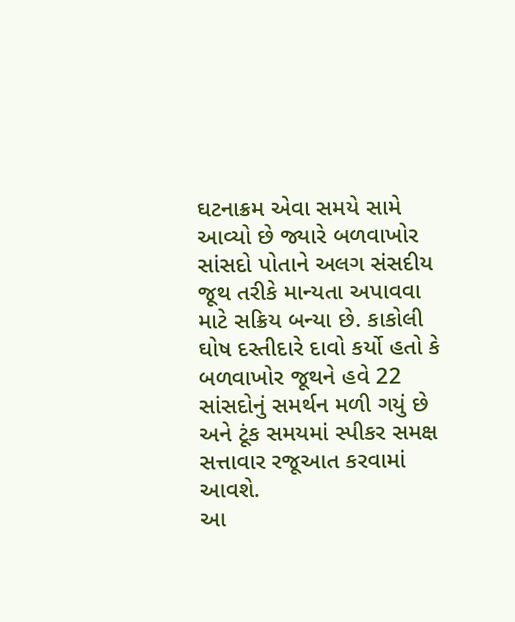ઘટનાક્રમ એવા સમયે સામે આવ્યો છે જ્યારે બળવાખોર સાંસદો પોતાને અલગ સંસદીય જૂથ તરીકે માન્યતા અપાવવા માટે સક્રિય બન્યા છે. કાકોલી ઘોષ દસ્તીદારે દાવો કર્યો હતો કે બળવાખોર જૂથને હવે 22 સાંસદોનું સમર્થન મળી ગયું છે અને ટૂંક સમયમાં સ્પીકર સમક્ષ સત્તાવાર રજૂઆત કરવામાં આવશે.
આ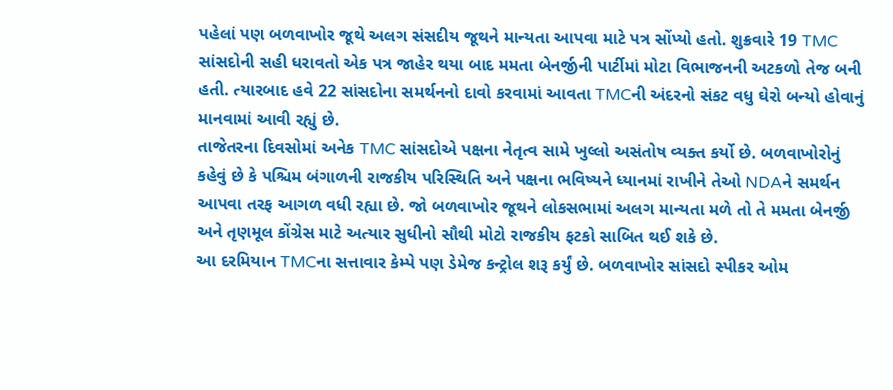પહેલાં પણ બળવાખોર જૂથે અલગ સંસદીય જૂથને માન્યતા આપવા માટે પત્ર સોંપ્યો હતો. શુક્રવારે 19 TMC સાંસદોની સહી ધરાવતો એક પત્ર જાહેર થયા બાદ મમતા બેનર્જીની પાર્ટીમાં મોટા વિભાજનની અટકળો તેજ બની હતી. ત્યારબાદ હવે 22 સાંસદોના સમર્થનનો દાવો કરવામાં આવતા TMCની અંદરનો સંકટ વધુ ઘેરો બન્યો હોવાનું માનવામાં આવી રહ્યું છે.
તાજેતરના દિવસોમાં અનેક TMC સાંસદોએ પક્ષના નેતૃત્વ સામે ખુલ્લો અસંતોષ વ્યક્ત કર્યો છે. બળવાખોરોનું કહેવું છે કે પશ્ચિમ બંગાળની રાજકીય પરિસ્થિતિ અને પક્ષના ભવિષ્યને ધ્યાનમાં રાખીને તેઓ NDAને સમર્થન આપવા તરફ આગળ વધી રહ્યા છે. જો બળવાખોર જૂથને લોકસભામાં અલગ માન્યતા મળે તો તે મમતા બેનર્જી અને તૃણમૂલ કોંગ્રેસ માટે અત્યાર સુધીનો સૌથી મોટો રાજકીય ફટકો સાબિત થઈ શકે છે.
આ દરમિયાન TMCના સત્તાવાર કેમ્પે પણ ડેમેજ કન્ટ્રોલ શરૂ કર્યું છે. બળવાખોર સાંસદો સ્પીકર ઓમ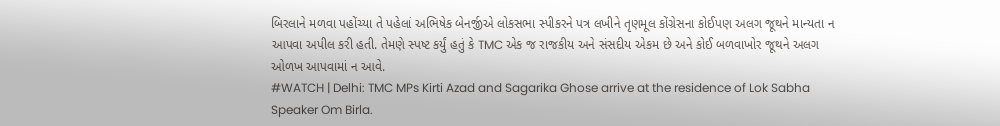બિરલાને મળવા પહોંચ્યા તે પહેલાં અભિષેક બેનર્જીએ લોકસભા સ્પીકરને પત્ર લખીને તૃણમૂલ કોંગ્રેસના કોઈપણ અલગ જૂથને માન્યતા ન આપવા અપીલ કરી હતી. તેમણે સ્પષ્ટ કર્યું હતું કે TMC એક જ રાજકીય અને સંસદીય એકમ છે અને કોઈ બળવાખોર જૂથને અલગ ઓળખ આપવામાં ન આવે.
#WATCH | Delhi: TMC MPs Kirti Azad and Sagarika Ghose arrive at the residence of Lok Sabha Speaker Om Birla.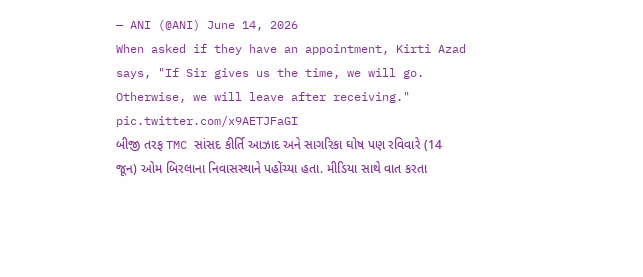— ANI (@ANI) June 14, 2026
When asked if they have an appointment, Kirti Azad says, "If Sir gives us the time, we will go. Otherwise, we will leave after receiving." pic.twitter.com/x9AETJFaGI
બીજી તરફ TMC સાંસદ કીર્તિ આઝાદ અને સાગરિકા ઘોષ પણ રવિવારે (14 જૂન) ઓમ બિરલાના નિવાસસ્થાને પહોંચ્યા હતા. મીડિયા સાથે વાત કરતા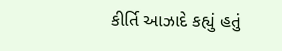કીર્તિ આઝાદે કહ્યું હતું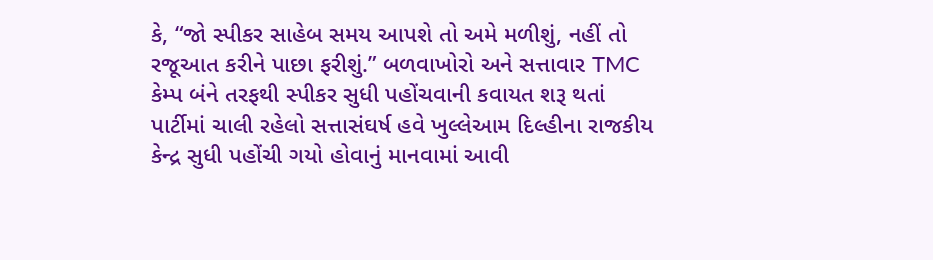કે, “જો સ્પીકર સાહેબ સમય આપશે તો અમે મળીશું, નહીં તો રજૂઆત કરીને પાછા ફરીશું.” બળવાખોરો અને સત્તાવાર TMC કેમ્પ બંને તરફથી સ્પીકર સુધી પહોંચવાની કવાયત શરૂ થતાં પાર્ટીમાં ચાલી રહેલો સત્તાસંઘર્ષ હવે ખુલ્લેઆમ દિલ્હીના રાજકીય કેન્દ્ર સુધી પહોંચી ગયો હોવાનું માનવામાં આવી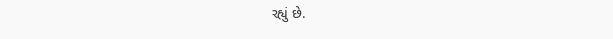રહ્યું છે.